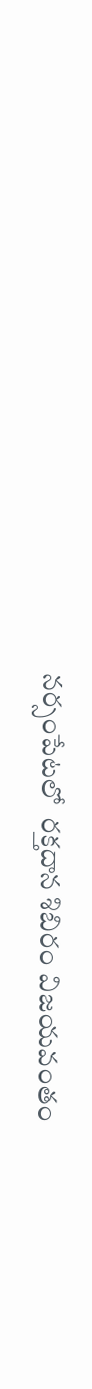నర్సంపేటలో  రక్తదాన శిబిరం విజయవంతం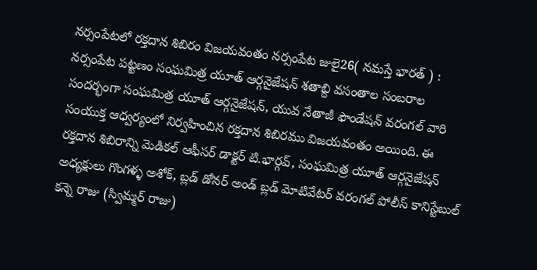నర్సంపేటలో రక్తదాన శిబిరం విజయవంతం నర్సంపేట జులై26( నమస్తే భారత్ ) : నర్సంపేట పట్టణం సంఘమిత్ర యూత్ ఆర్గనైజేషన్ శతాబ్ది వసంతాల సంబరాల సందర్భంగా సంఘమిత్ర యూత్ ఆర్గనైజేషన్, యువ నేతాజీ ఫౌండేషన్ వరంగల్ వారి సంయుక్త ఆధ్వర్యంలో నిర్వహించిన రక్తదాన శిబిరము విజయవంతం అయింది. ఈ రక్తదాన శిబిరాన్ని మెడికల్ ఆఫీసర్ డాక్టర్ టి.భార్గవ్, సంఘమిత్ర యూత్ ఆర్గనైజేషన్ అధ్యక్షులు గొంగళ్ళ అశోక్, బ్లడ్ డోనర్ అండ్ బ్లడ్ మోటివేటర్ వరంగల్ పోలీస్ కానిస్టేబుల్ కన్నె రాజు (స్విమ్మర్ రాజు)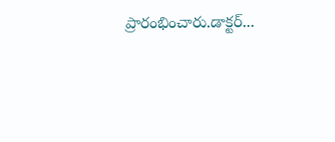ప్రారంభించారు.డాక్టర్...